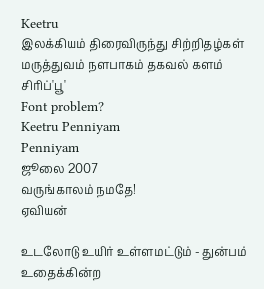Keetru
இலக்கியம் திரைவிருந்து சிற்றிதழ்கள் மருத்துவம் நளபாகம் தகவல் களம் சிரிப்'பூ'
Font problem?
Keetru Penniyam
Penniyam
ஜூலை 2007
வருங்காலம் நமதே!
ஏவியன்

உடலோடு உயிர் உள்ளமட்டும் - துன்பம்
உதைக்கின்ற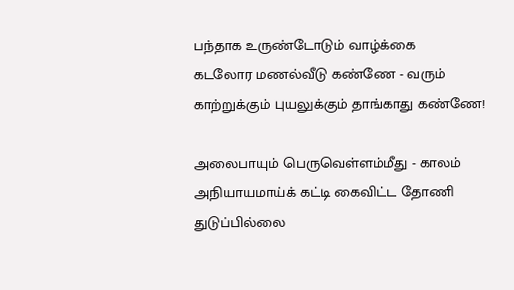பந்தாக உருண்டோடும் வாழ்க்கை
கடலோர மணல்வீடு கண்ணே - வரும்
காற்றுக்கும் புயலுக்கும் தாங்காது கண்ணே!

அலைபாயும் பெருவெள்ளம்மீது - காலம்
அநியாயமாய்க் கட்டி கைவிட்ட தோணி
துடுப்பில்லை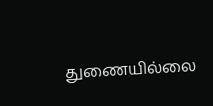துணையில்லை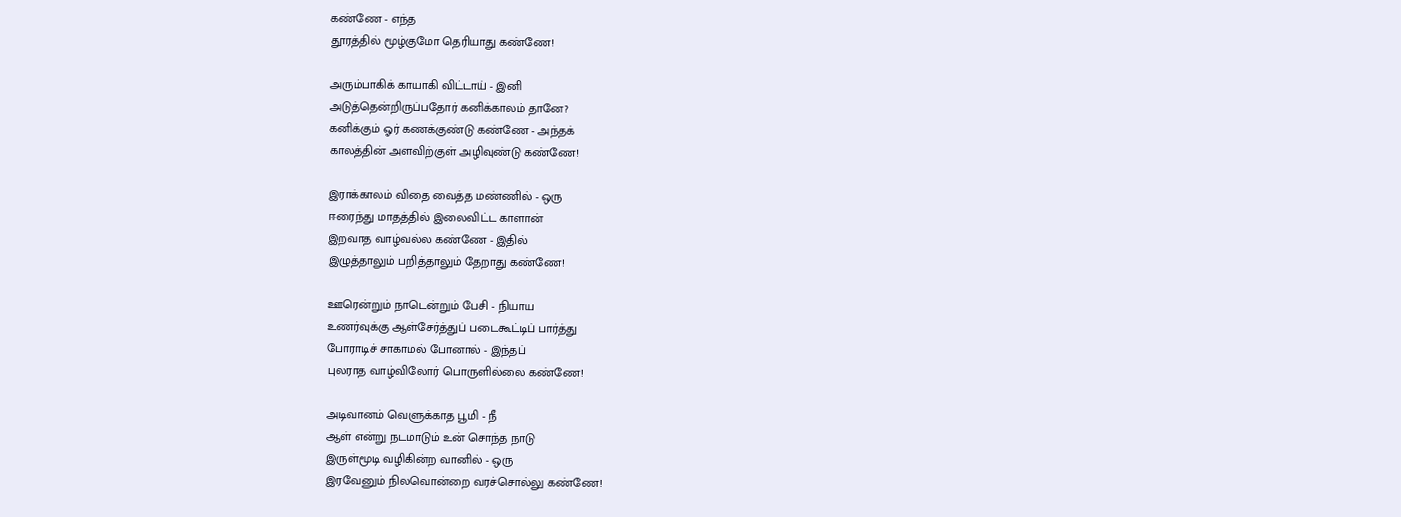கண்ணே - எந்த
தூரத்தில் மூழ்குமோ தெரியாது கண்ணே!

அரும்பாகிக் காயாகி விட்டாய் - இனி
அடுத்தென்றிருப்பதோர் கனிக்காலம் தானே?
கனிக்கும் ஓர் கணக்குண்டு கண்ணே - அந்தக்
காலத்தின் அளவிற்குள் அழிவுண்டு கண்ணே!

இராக்காலம் விதை வைத்த மண்ணில் - ஒரு
ஈரைந்து மாதத்தில் இலைவிட்ட காளான்
இறவாத வாழ்வல்ல கண்ணே - இதில்
இழுத்தாலும் பறித்தாலும் தேறாது கண்ணே!

ஊரென்றும் நாடென்றும் பேசி - நியாய
உணர்வுக்கு ஆள்சேர்த்துப் படைகூட்டிப் பார்த்து
போராடிச் சாகாமல் போனால் - இந்தப்
புலராத வாழ்விலோர் பொருளில்லை கண்ணே!

அடிவானம் வெளுக்காத பூமி - நீ
ஆள் என்று நடமாடும் உன் சொந்த நாடு
இருள்மூடி வழிகின்ற வானில் - ஒரு
இரவேனும் நிலவொன்றை வரச்சொல்லு கண்ணே!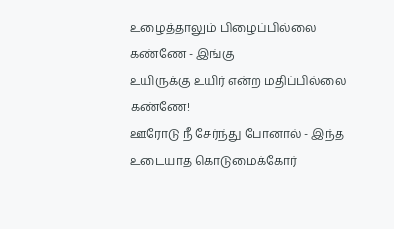உழைத்தாலும் பிழைப்பில்லை கண்ணே - இங்கு
உயிருக்கு உயிர் என்ற மதிப்பில்லை கண்ணே!
ஊரோடு நீ சேர்ந்து போனால் - இந்த
உடையாத கொடுமைக்கோர்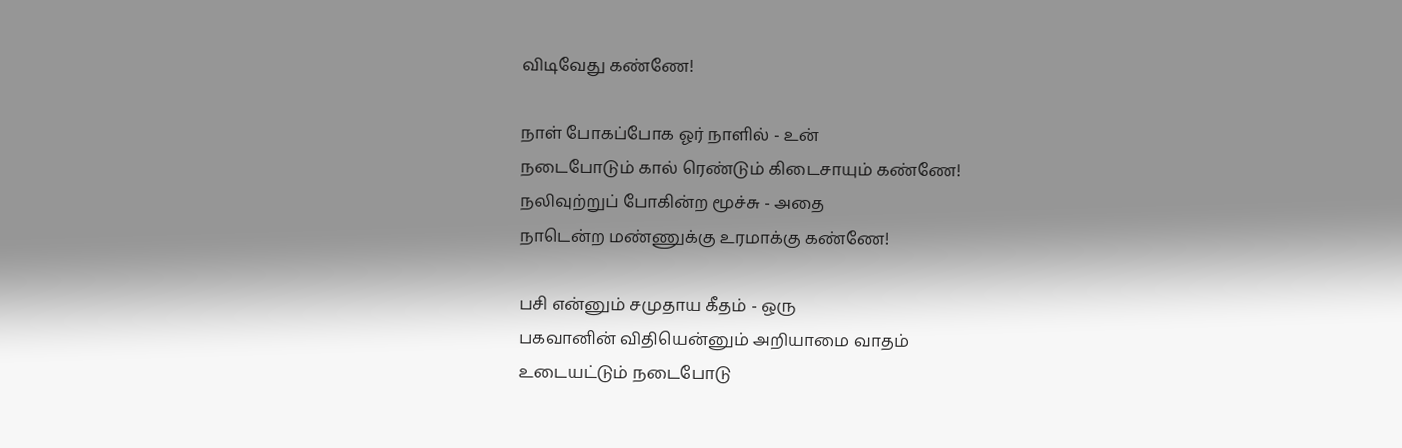விடிவேது கண்ணே!

நாள் போகப்போக ஓர் நாளில் - உன்
நடைபோடும் கால் ரெண்டும் கிடைசாயும் கண்ணே!
நலிவுற்றுப் போகின்ற மூச்சு - அதை
நாடென்ற மண்ணுக்கு உரமாக்கு கண்ணே!

பசி என்னும் சமுதாய கீதம் - ஒரு
பகவானின் விதியென்னும் அறியாமை வாதம்
உடையட்டும் நடைபோடு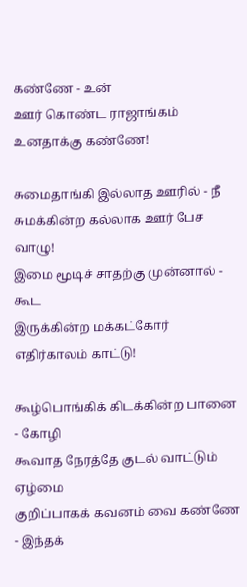கண்ணே - உன்
ஊர் கொண்ட ராஜாங்கம் உனதாக்கு கண்ணே!

சுமைதாங்கி இல்லாத ஊரில் - நீ
சுமக்கின்ற கல்லாக ஊர் பேச வாழு!
இமை மூடிச் சாதற்கு முன்னால் - கூட
இருக்கின்ற மக்கட்கோர் எதிர்காலம் காட்டு!

கூழ்பொங்கிக் கிடக்கின்ற பானை - கோழி
கூவாத நேரத்தே குடல் வாட்டும் ஏழ்மை
குறிப்பாகக் கவனம் வை கண்ணே - இந்தக்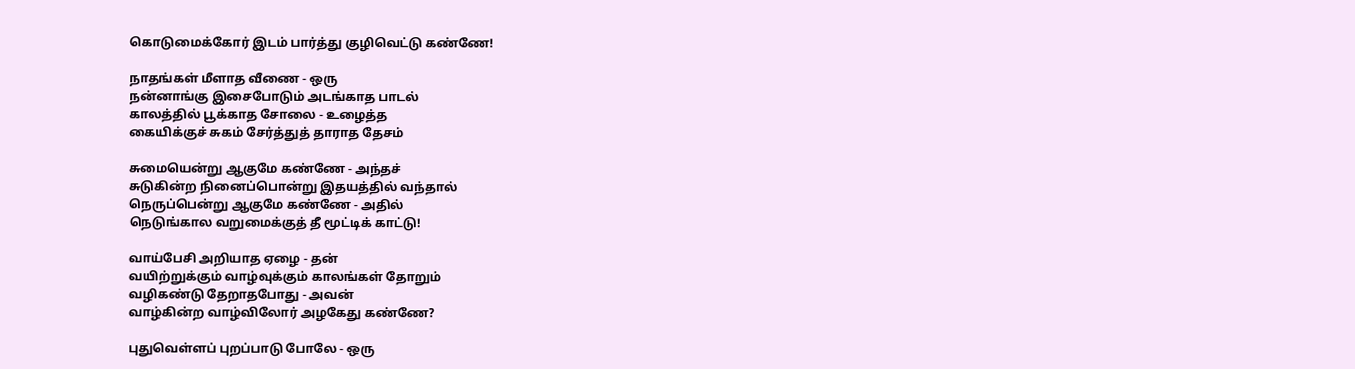கொடுமைக்கோர் இடம் பார்த்து குழிவெட்டு கண்ணே!

நாதங்கள் மீளாத வீணை - ஒரு
நன்னாங்கு இசைபோடும் அடங்காத பாடல்
காலத்தில் பூக்காத சோலை - உழைத்த
கையிக்குச் சுகம் சேர்த்துத் தாராத தேசம்

சுமையென்று ஆகுமே கண்ணே - அந்தச்
சுடுகின்ற நினைப்பொன்று இதயத்தில் வந்தால்
நெருப்பென்று ஆகுமே கண்ணே - அதில்
நெடுங்கால வறுமைக்குத் தீ மூட்டிக் காட்டு!

வாய்பேசி அறியாத ஏழை - தன்
வயிற்றுக்கும் வாழ்வுக்கும் காலங்கள் தோறும்
வழிகண்டு தேறாதபோது - அவன்
வாழ்கின்ற வாழ்விலோர் அழகேது கண்ணே?

புதுவெள்ளப் புறப்பாடு போலே - ஒரு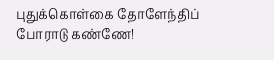புதுக்கொள்கை தோளேந்திப் போராடு கண்ணே!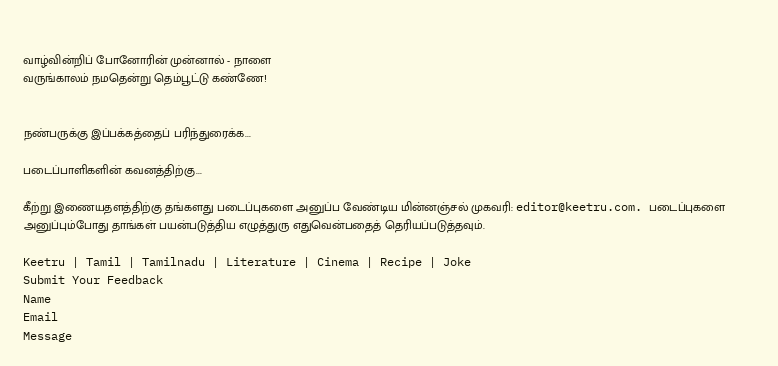வாழ்வின்றிப் போனோரின் முன்னால் - நாளை
வருங்காலம் நமதென்று தெம்பூட்டு கண்ணே!


நண்பருக்கு இப்பக்கத்தைப் பரிந்துரைக்க...

படைப்பாளிகளின் கவனத்திற்கு...

கீற்று இணையதளத்திற்கு தங்களது படைப்புகளை அனுப்ப வேண்டிய மின்னஞ்சல் முகவரி: editor@keetru.com. படைப்புகளை அனுப்பும்போது தாங்கள் பயன்படுத்திய எழுத்துரு எதுவென்பதைத் தெரியப்படுத்தவும்.

Keetru | Tamil | Tamilnadu | Literature | Cinema | Recipe | Joke
Submit Your Feedback
Name
Email
Message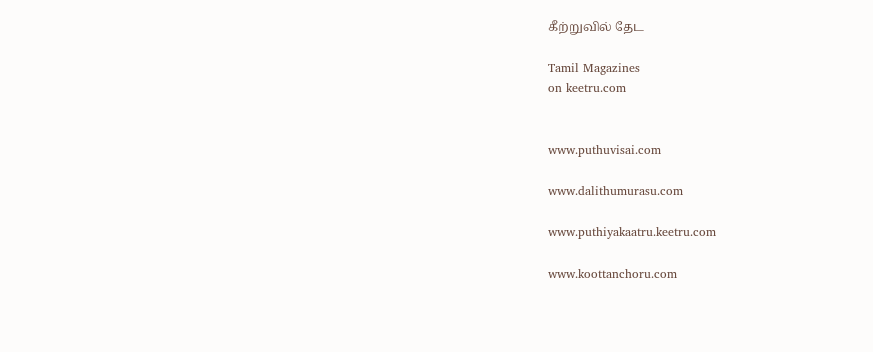கீற்றுவில் தேட

Tamil Magazines
on keetru.com


www.puthuvisai.com

www.dalithumurasu.com

www.puthiyakaatru.keetru.com

www.koottanchoru.com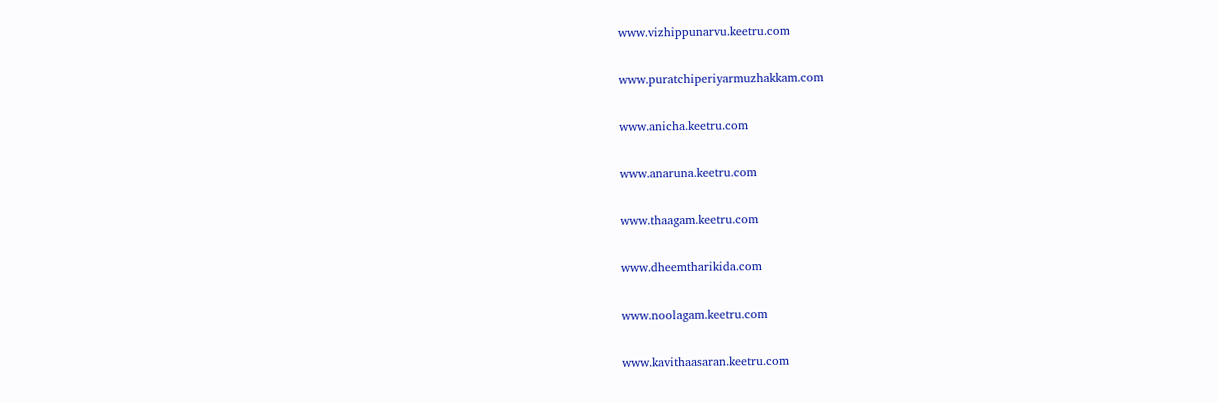www.vizhippunarvu.keetru.com

www.puratchiperiyarmuzhakkam.com

www.anicha.keetru.com

www.anaruna.keetru.com

www.thaagam.keetru.com

www.dheemtharikida.com

www.noolagam.keetru.com

www.kavithaasaran.keetru.com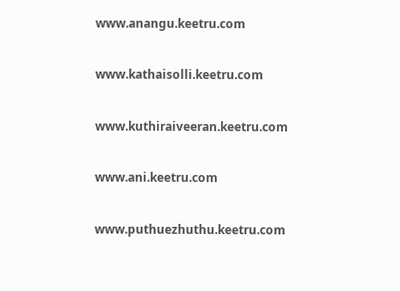www.anangu.keetru.com

www.kathaisolli.keetru.com

www.kuthiraiveeran.keetru.com

www.ani.keetru.com

www.puthuezhuthu.keetru.com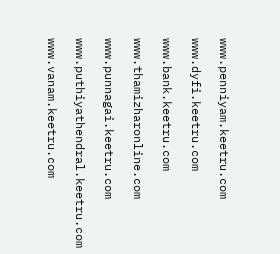www.penniyam.keetru.com

www.dyfi.keetru.com

www.bank.keetru.com

www.thamizharonline.com

www.punnagai.keetru.com

www.puthiyathendral.keetru.com

www.vanam.keetru.com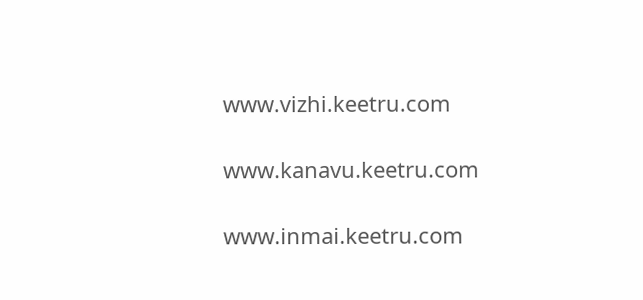www.vizhi.keetru.com

www.kanavu.keetru.com

www.inmai.keetru.com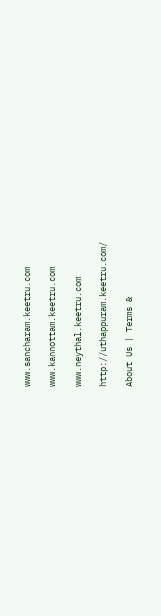www.sancharam.keetru.com

www.kannottam.keetru.com

www.neythal.keetru.com

http://uthappuram.keetru.com/

About Us | Terms &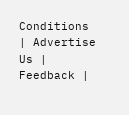Conditions | Advertise Us | Feedback |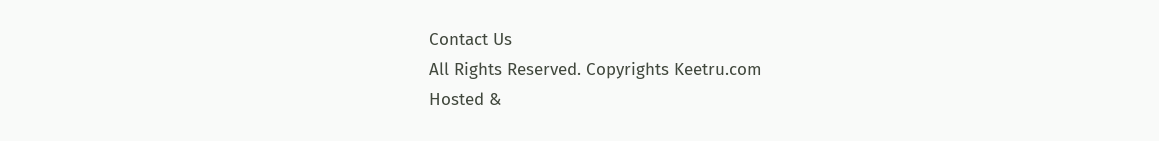Contact Us
All Rights Reserved. Copyrights Keetru.com
Hosted &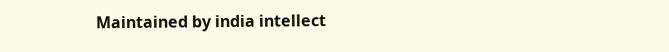Maintained by india intellect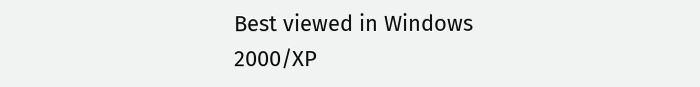Best viewed in Windows 2000/XP